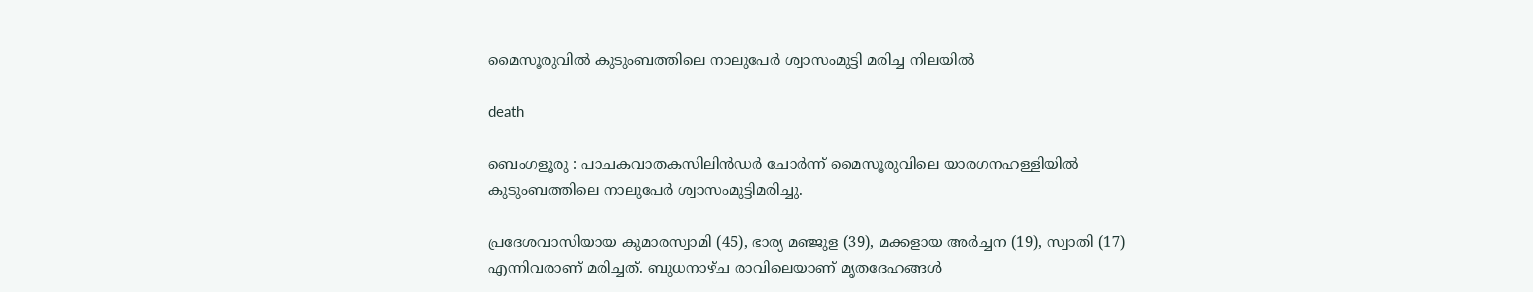മൈസൂരുവിൽ കുടുംബത്തിലെ നാലുപേർ ശ്വാസംമുട്ടി മരിച്ച നിലയിൽ

death

ബെംഗളൂരു : പാചകവാതകസിലിൻഡർ ചോർന്ന് മൈസൂരുവിലെ യാരഗനഹള്ളിയിൽ കുടുംബത്തിലെ നാലുപേർ ശ്വാസംമുട്ടിമരിച്ചു.

പ്രദേശവാസിയായ കുമാരസ്വാമി (45), ഭാര്യ മഞ്ജുള (39), മക്കളായ അർച്ചന (19), സ്വാതി (17) എന്നിവരാണ് മരിച്ചത്. ബുധനാഴ്ച രാവിലെയാണ് മൃതദേഹങ്ങൾ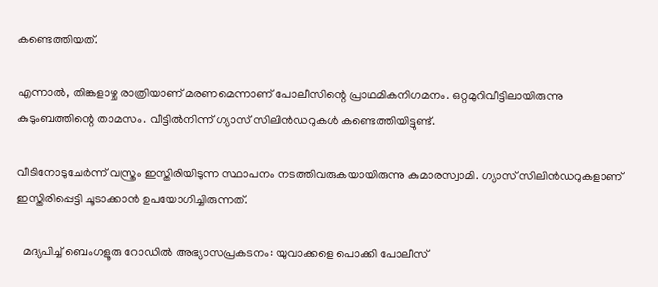കണ്ടെത്തിയത്.

എന്നാൽ, തിങ്കളാഴ്ച രാത്രിയാണ് മരണമെന്നാണ് പോലീസിന്റെ പ്രാഥമികനിഗമനം. ഒറ്റമുറിവീട്ടിലായിരുന്നു കുടുംബത്തിന്റെ താമസം. വീട്ടിൽനിന്ന് ഗ്യാസ് സിലിൻഡറുകൾ കണ്ടെത്തിയിട്ടുണ്ട്.

വീടിനോടുചേർന്ന് വസ്ത്രം ഇസ്തിരിയിടുന്ന സ്ഥാപനം നടത്തിവരുകയായിരുന്നു കുമാരസ്വാമി. ഗ്യാസ് സിലിൻഡറുകളാണ് ഇസ്തിരിപ്പെട്ടി ചൂടാക്കാൻ ഉപയോഗിച്ചിരുന്നത്.

  മദ്യപിച്ച് ബെംഗളൂരു റോഡിൽ അഭ്യാസപ്രകടനം: യുവാക്കളെ പൊക്കി പോലീസ്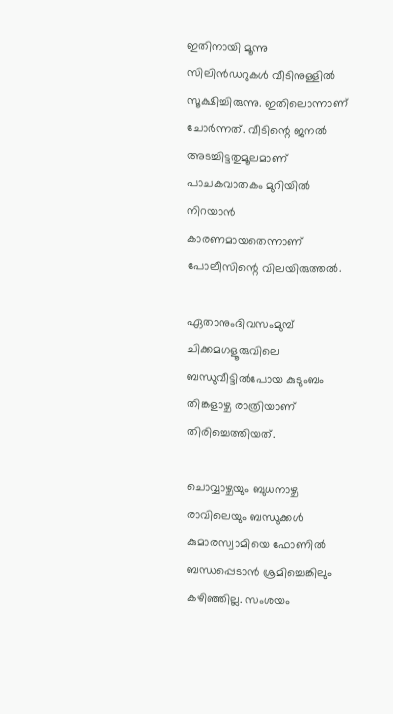ഇതിനായി മൂന്നു സിലിൻഡറുകൾ വീടിനുള്ളിൽ സൂക്ഷിച്ചിരുന്നു. ഇതിലൊന്നാണ് ചോർന്നത്. വീടിന്റെ ജനൽ അടച്ചിട്ടതുമൂലമാണ്‌ പാചകവാതകം മുറിയിൽ നിറയാൻ കാരണമായതെന്നാണ് പോലീസിന്റെ വിലയിരുത്തൽ.

ഏതാനുംദിവസംമുമ്പ് ചിക്കമഗളൂരുവിലെ ബന്ധുവീട്ടിൽപോയ കുടുംബം തിങ്കളാഴ്ച രാത്രിയാണ് തിരിച്ചെത്തിയത്.

ചൊവ്വാഴ്ചയും ബുധനാഴ്ച രാവിലെയും ബന്ധുക്കൾ കുമാരസ്വാമിയെ ഫോണിൽ ബന്ധപ്പെടാൻ ശ്രമിച്ചെങ്കിലും കഴിഞ്ഞില്ല. സംശയം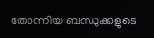തോന്നിയ ബന്ധുക്കളുടെ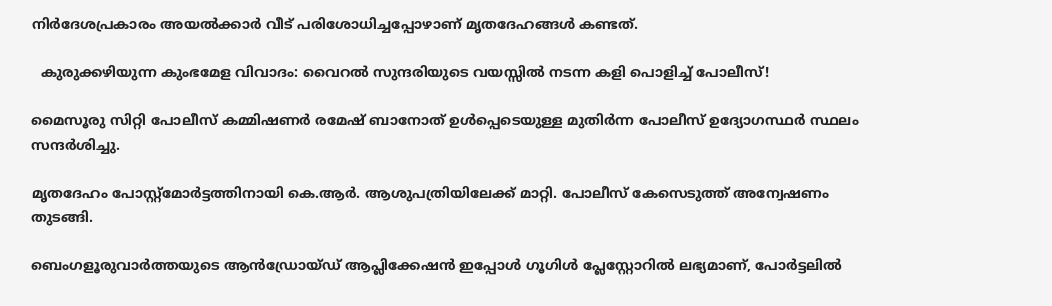നിർദേശപ്രകാരം അയൽക്കാർ വീട് പരിശോധിച്ചപ്പോഴാണ് മൃതദേഹങ്ങൾ കണ്ടത്.

  കുരുക്കഴിയുന്ന കുംഭമേള വിവാദം: വൈറൽ സുന്ദരിയുടെ വയസ്സിൽ നടന്ന കളി പൊളിച്ച് പോലീസ്!

മൈസൂരു സിറ്റി പോലീസ് കമ്മിഷണർ രമേഷ് ബാനോത് ഉൾപ്പെടെയുള്ള മുതിർന്ന പോലീസ് ഉദ്യോഗസ്ഥർ സ്ഥലം സന്ദർശിച്ചു.

മൃതദേഹം പോസ്റ്റ്‌മോർട്ടത്തിനായി കെ.ആർ. ആശുപത്രിയിലേക്ക് മാറ്റി. പോലീസ് കേസെടുത്ത് അന്വേഷണം തുടങ്ങി.

ബെംഗളൂരുവാർത്തയുടെ ആൻഡ്രോയ്ഡ് ആപ്ലിക്കേഷൻ ഇപ്പോൾ ഗൂഗിൾ പ്ലേസ്റ്റോറിൽ ലഭ്യമാണ്, പോർട്ടലിൽ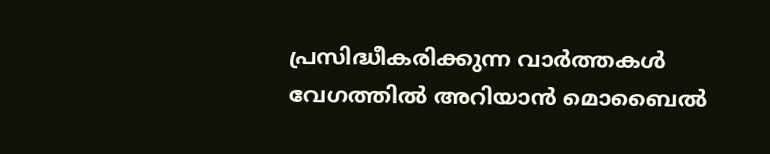പ്രസിദ്ധീകരിക്കുന്ന വാർത്തകൾ വേഗത്തിൽ അറിയാൻ മൊബൈൽ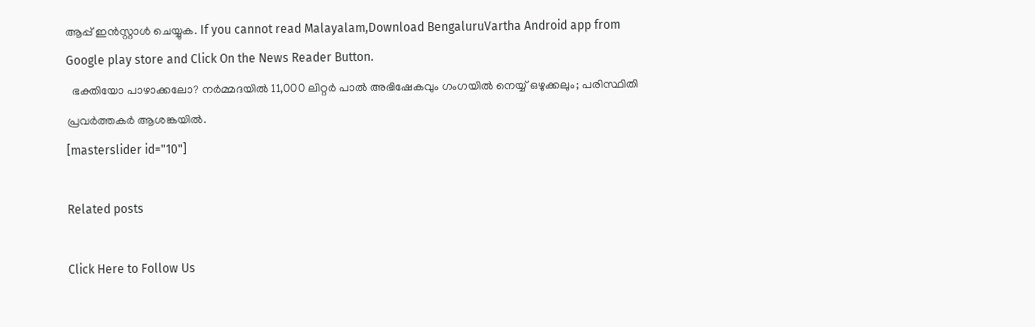ആപ്പ് ഇൻസ്റ്റാൾ ചെയ്യുക. If you cannot read Malayalam,Download BengaluruVartha Android app from Google play store and Click On the News Reader Button.
  ഭക്തിയോ പാഴാക്കലോ? നർമ്മദയിൽ 11,000 ലിറ്റർ പാൽ അഭിഷേകവും ഗംഗയിൽ നെയ്യ് ഒഴുക്കലും; പരിസ്ഥിതി പ്രവർത്തകർ ആശങ്കയിൽ.
[masterslider id="10"]

Related posts

Click Here to Follow Us